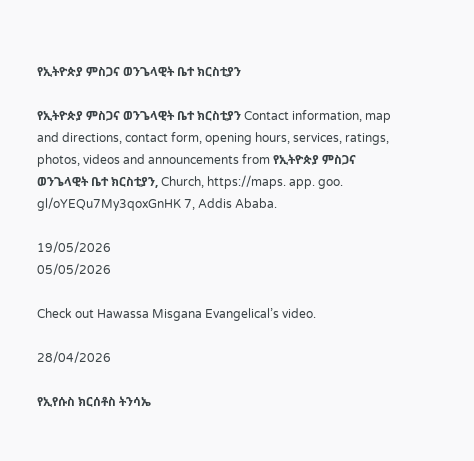የኢትዮጵያ ምስጋና ወንጌላዊት ቤተ ክርስቲያን

የኢትዮጵያ ምስጋና ወንጌላዊት ቤተ ክርስቲያን Contact information, map and directions, contact form, opening hours, services, ratings, photos, videos and announcements from የኢትዮጵያ ምስጋና ወንጌላዊት ቤተ ክርስቲያን, Church, https://maps. app. goo. gl/oYEQu7My3qoxGnHK 7, Addis Ababa.

19/05/2026
05/05/2026

Check out Hawassa Misgana Evangelical’s video.

28/04/2026

የኢየሱስ ክርሰቶስ ትንሳኤ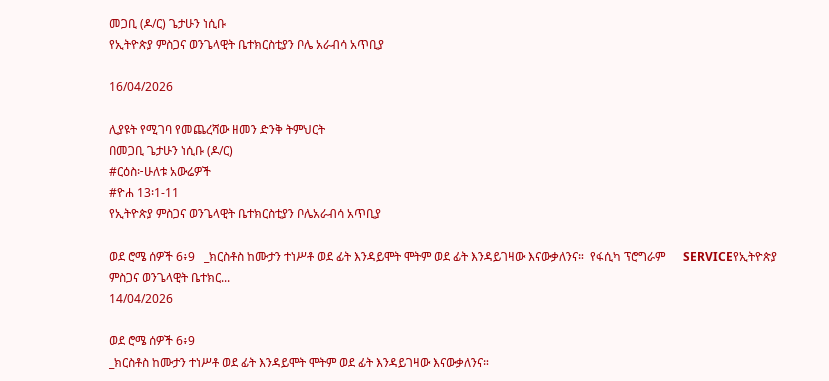መጋቢ (ዶ/ር) ጌታሁን ነሲቡ
የኢትዮጵያ ምስጋና ወንጌላዊት ቤተክርስቲያን ቦሌ አራብሳ አጥቢያ

16/04/2026

ሊያዩት የሚገባ የመጨረሻው ዘመን ድንቅ ትምህርት
በመጋቢ ጌታሁን ነሲቡ (ዶ/ር)
#ርዕስ፦ሁለቱ አውሬዎች
#ዮሐ 13፡1-11
የኢትዮጵያ ምስጋና ወንጌላዊት ቤተክርስቲያን ቦሌአራብሳ አጥቢያ

ወደ ሮሜ ሰዎች 6፥9   _ክርስቶስ ከሙታን ተነሥቶ ወደ ፊት እንዳይሞት ሞትም ወደ ፊት እንዳይገዛው እናውቃለንና።  የፋሲካ ፕሮግራም      SERVICEየኢትዮጵያ ምስጋና ወንጌላዊት ቤተክር...
14/04/2026

ወደ ሮሜ ሰዎች 6፥9
_ክርስቶስ ከሙታን ተነሥቶ ወደ ፊት እንዳይሞት ሞትም ወደ ፊት እንዳይገዛው እናውቃለንና።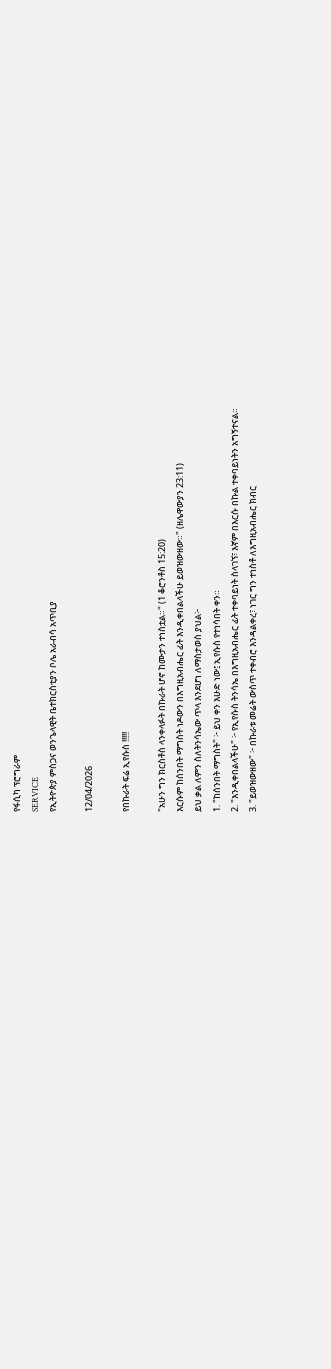የፋሲካ ፕሮግራም
SERVICE
የኢትዮጵያ ምስጋና ወንጌላዊት ቤተክርስቲያን ቦሌ አራብሳ አጥቢያ

12/04/2026

የበኩራት ፍሬ ኢየሱስ !!!!!

"አሁን ግን ክርስቶስ ላንቀላፉት በኩራት ሆኖ ከሙታን ተነስቷል።" (1 ቆሮንቶስ 15:20)
እርሱም ከሰንበት ማግስት ነዶውን በእግዚአብሔር ፊት እንዲቀበልላችሁ ይወዝውዘው።" (ዘሌዋውያን 23:11)
ይህ ቃል ለምን ስለትንሳኤው ጥላ እንደሆነ ለማስታወስ ያህል፦
1. "ከሰንበት ማግስት" ፦ ይህ ቀን እሁድ ነው፤ ኢየሱስ የተነሳበት ቀን።
2. "እንዲቀበልላችሁ" ፦ የኢየሱስ ትንሳኤ በእግዚአብሔር ፊት ተቀባይነት ስላገኘ፣ እኛም በእርሱ በኩል ተቀባይነትን አግኝተናል።
3. "ይወዝውዘው" ፦ በኩራቱ መሬት ውስጥ ተቀብሮ እንዳልቀረ፣ ነገር ግን ተነስቶ ለእግዚአብሔር ክብር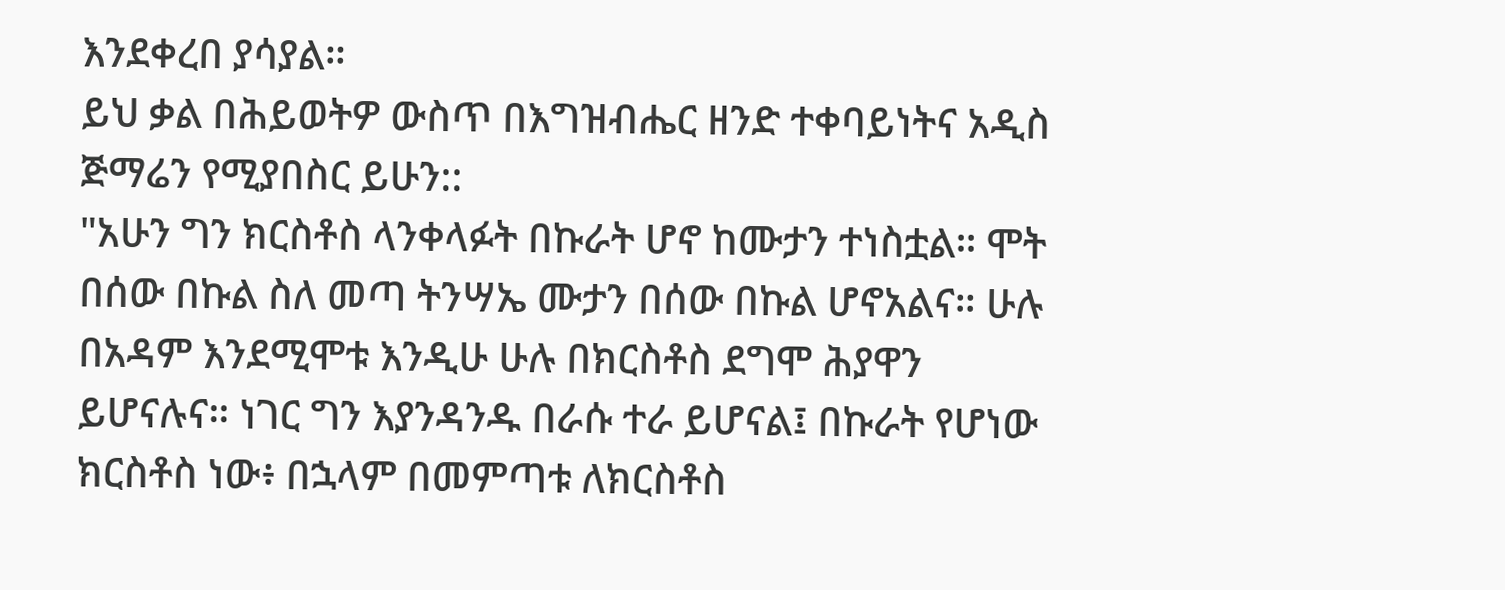እንደቀረበ ያሳያል።
ይህ ቃል በሕይወትዎ ውስጥ በእግዝብሔር ዘንድ ተቀባይነትና አዲስ ጅማሬን የሚያበስር ይሁን::
"አሁን ግን ክርስቶስ ላንቀላፉት በኩራት ሆኖ ከሙታን ተነስቷል። ሞት በሰው በኩል ስለ መጣ ትንሣኤ ሙታን በሰው በኩል ሆኖአልና። ሁሉ በአዳም እንደሚሞቱ እንዲሁ ሁሉ በክርስቶስ ደግሞ ሕያዋን ይሆናሉና። ነገር ግን እያንዳንዱ በራሱ ተራ ይሆናል፤ በኩራት የሆነው ክርስቶስ ነው፥ በኋላም በመምጣቱ ለክርስቶስ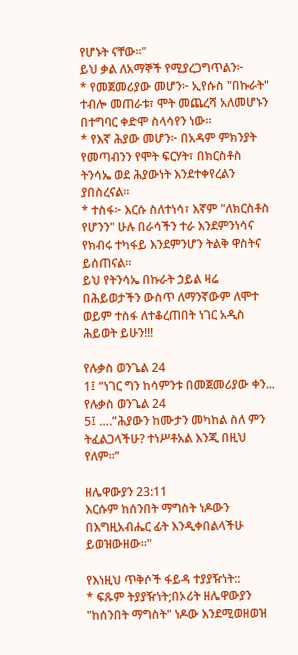የሆኑት ናቸው።"
ይህ ቃል ለአማኞች የሚያረጋግጥልን፦
* የመጀመሪያው መሆን፦ ኢየሱስ "በኩራት" ተብሎ መጠራቱ፣ ሞት መጨረሻ አለመሆኑን በተግባር ቀድሞ ስላሳየን ነው።
* የእኛ ሕያው መሆን፦ በአዳም ምክንያት የመጣብንን የሞት ፍርሃት፣ በክርስቶስ ትንሳኤ ወደ ሕያውነት እንደተቀየረልን ያበስረናል።
* ተስፋ፦ እርሱ ስለተነሳ፣ እኛም "ለክርስቶስ የሆንን" ሁሉ በራሳችን ተራ እንደምንነሳና የክብሩ ተካፋይ እንደምንሆን ትልቅ ዋስትና ይሰጠናል።
ይህ የትንሳኤ በኩራት ኃይል ዛሬ በሕይወታችን ውስጥ ለማንኛውም ለሞተ ወይም ተስፋ ለተቆረጠበት ነገር አዲስ ሕይወት ይሁን!!!

የሉቃስ ወንጌል 24
1፤ “ነገር ግን ከሳምንቱ በመጀመሪያው ቀን... የሉቃስ ወንጌል 24
5፤ ….”ሕያውን ከሙታን መካከል ስለ ምን ትፈልጋላችሁ? ተነሥቶአል እንጂ በዚህ የለም።”

ዘሌዋውያን 23:11
እርሱም ከሰንበት ማግስት ነዶውን በእግዚአብሔር ፊት እንዲቀበልላችሁ ይወዝውዘው።"

የእነዚህ ጥቅሶች ፋይዳ ተያያዥነት::
* ፍጹም ትያያዥነት;በኦሪት ዘሌዋውያን "ከሰንበት ማግስት" ነዶው እንደሚወዘወዝ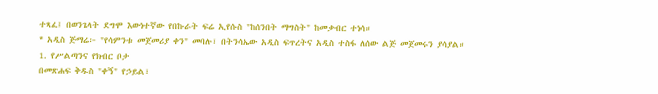ተጻፈ፤ በወንጌላት ደግሞ እውነተኛው የበኩራት ፍሬ ኢየሱስ "ከሰንበት ማግስት" ከመቃብር ተነሳ።
* አዲስ ጅማሬ፦ "የሳምንቱ መጀመሪያ ቀን" መባሉ፣ በትንሳኤው አዲስ ፍጥረትና አዲስ ተስፋ ለሰው ልጅ መጀመሩን ያሳያል።
1. የሥልጣንና የክብር ቦታ
በመጽሐፍ ቅዱስ "ቀኝ" የኃይል፣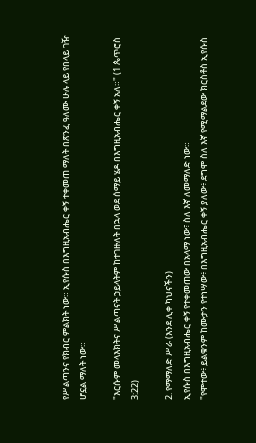የሥልጣንና የክብር ምልክት ነው። ኢየሱስ በእግዚአብሔር ቀኝ ተቀመጠ ማለት በጽንፈ ዓለሙ ሁሉ ላይ የበላይ ገዥ ሆኗል ማለት ነው።

"እርሱም መላእክትና ሥልጣናት ኃይላትም ከተገዙለት በኋላ ወደ ሰማይ ሄዶ በእግዚአብሔር ቀኝ አለ።" (1 ጴጥሮስ 3:22)

2. የማማለድ ሥራ (እንደ ሊቀ ካህናችን)
ኢየሱስ በእግዚአብሔር ቀኝ የተቀመጠው በአላማ ነው፣ ስለ እኛ ለመማለድ ነው።
"የሞተው፥ ይልቁንም ከሙታን የተነሣው፥ በእግዚአብሔር ቀኝ ያለው፥ ደግሞ ስለ እኛ የሚማልደው ክርስቶስ ኢየሱስ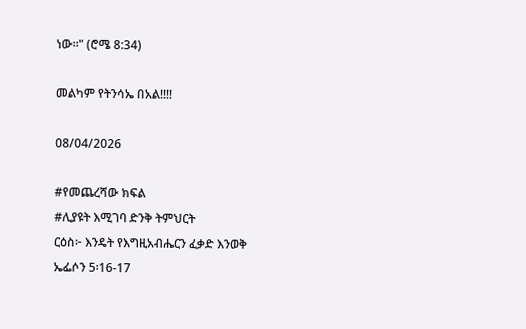ነው።" (ሮሜ 8:34)

መልካም የትንሳኤ በአል!!!!

08/04/2026

#የመጨረሻው ክፍል
#ሊያዩት እሚገባ ድንቅ ትምህርት
ርዕስ፦ እንዴት የእግዚአብሔርን ፈቃድ እንወቅ
ኤፌሶን 5፡16-17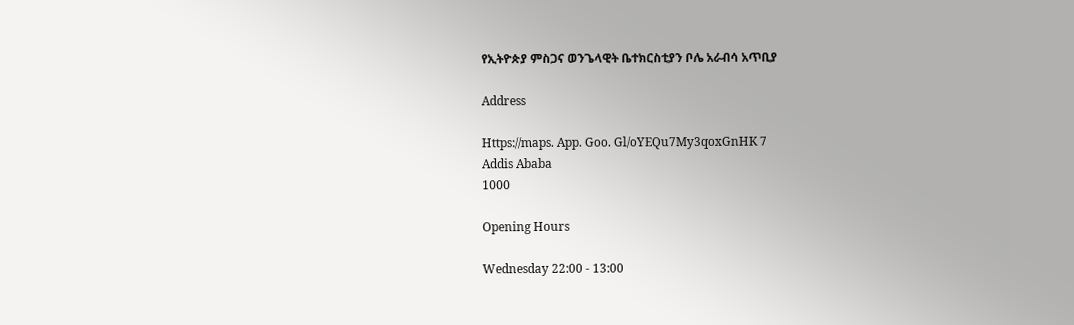የኢትዮጵያ ምስጋና ወንጌላዊት ቤተክርስቲያን ቦሌ አራብሳ አጥቢያ

Address

Https://maps. App. Goo. Gl/oYEQu7My3qoxGnHK 7
Addis Ababa
1000

Opening Hours

Wednesday 22:00 - 13:00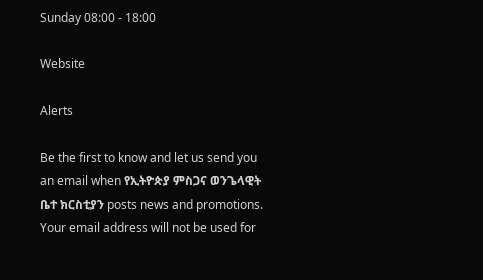Sunday 08:00 - 18:00

Website

Alerts

Be the first to know and let us send you an email when የኢትዮጵያ ምስጋና ወንጌላዊት ቤተ ክርስቲያን posts news and promotions. Your email address will not be used for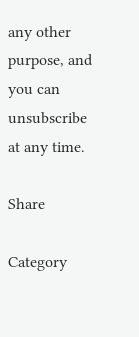any other purpose, and you can unsubscribe at any time.

Share

Category